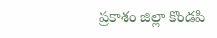ప్రకాశం జిల్లా కొండపి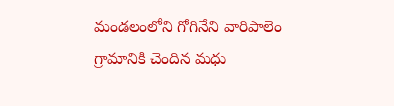మండలంలోని గోగినేని వారిపాలెం గ్రామానికి చెందిన మధు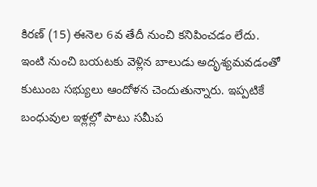కిరణ్ (15) ఈనెల 6వ తేదీ నుంచి కనిపించడం లేదు. ఇంటి నుంచి బయటకు వెళ్లిన బాలుడు అదృశ్యమవడంతో కుటుంబ సభ్యులు ఆందోళన చెందుతున్నారు. ఇప్పటికే బంధువుల ఇళ్లల్లో పాటు సమీప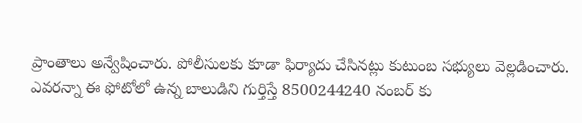ప్రాంతాలు అన్వేషించారు. పోలీసులకు కూడా ఫిర్యాదు చేసినట్లు కుటుంబ సభ్యులు వెల్లడించారు. ఎవరన్నా ఈ ఫోటోలో ఉన్న బాలుడిని గుర్తిస్తే 8500244240 నంబర్ కు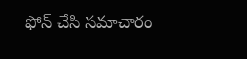ఫోన్ చేసి సమాచారం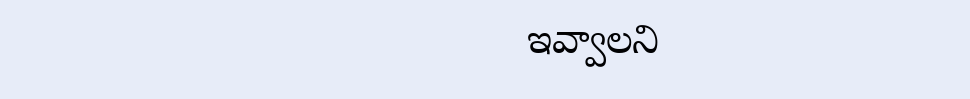ఇవ్వాలని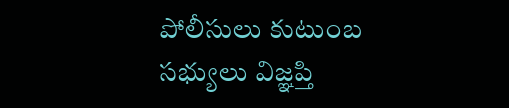పోలీసులు కుటుంబ సభ్యులు విజ్ఞప్తి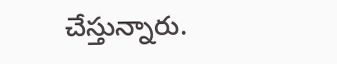చేస్తున్నారు.